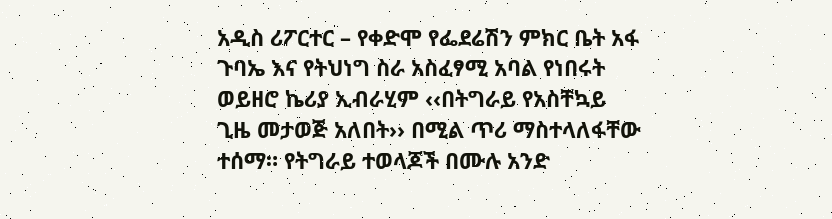አዲስ ሪፖርተር – የቀድሞ የፌደሬሽን ምክር ቤት አፋ ጉባኤ እና የትህነግ ስራ አስፈፃሚ አባል የነበሩት ወይዘሮ ኬሪያ ኢብራሂም ‹‹በትግራይ የአስቸኳይ ጊዜ መታወጅ አለበት›› በሚል ጥሪ ማስተላለፋቸው ተሰማ። የትግራይ ተወላጆች በሙሉ አንድ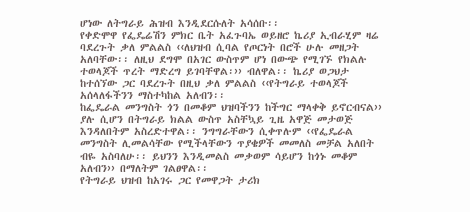ሆነው ለትግራይ ሕዝብ እንዲደርሱለት አሳሰቡ፡፡
የቀድሞዋ የፌዴሬሽን ምክር ቤት አፈጉባኤ ወይዘሮ ኬሪያ ኢብራሂም ዛሬ ባደረጉት ቃለ ምልልስ ‹‹ለህዝብ ሲባል የጦርነት በሮች ሁሉ መዘጋት አለባቸው፡፡ ለዚህ ደግሞ በአገር ውስጥም ሆነ በውጭ የሚገኙ የክልሉ ተወላጆች ጥረት ማድረግ ይገባቸዋል፡›› ብለዋል፡፡ ኬሪያ ወጋህታ ከተሰኘው ጋር ባደረጉት በዚህ ቃለ ምልልስ ‹‹የትግራይ ተወላጆች አሰላለፋችንን ማስተካከል አለብን፡፡
ከፌዴራል መንግስት ጎን በመቆም ህዝባችንን ከችግር ማላቀቅ ይኖርብናል›› ያሉ ሲሆን በትግራይ ክልል ውስጥ አስቸኳይ ጊዜ አዋጅ መታወጅ እንዳለበትም አስረድተዋል፡፡ ንግግራቸውን ሲቀጥሉም ‹‹የፌዴራል መንግስት ሊመልሳቸው የሚችላቸውን ጥያቄዎች መመለስ መቻል አለበት ብዬ አስባለሁ፡፡ ይህንን እንዲመልስ መቃወም ሳይሆን ከጎኑ መቆም አለብን›› በማለትም ገልፀዋል፡፡
የትግራይ ህዝብ ከአገሩ ጋር የመዋጋት ታሪክ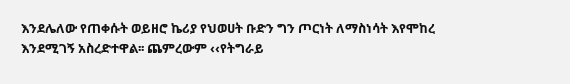እንደሌለው የጠቀሱት ወይዘሮ ኬሪያ የህወሀት ቡድን ግን ጦርነት ለማስነሳት እየሞከረ እንደሚገኝ አስረድተዋል፡፡ ጨምረውም ‹‹የትግራይ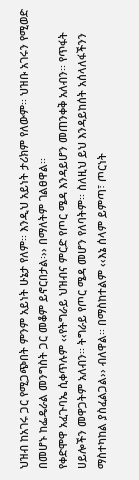ህዝብ ከአገሩ ጋር የሚጋጭበት ምንም አይነት ሁኔታ የለም፡፡ እንዲህ አይነት ታሪክም የለውም፡፡ ህዝቡ አገሩን የሚወድ በመሆኑ ከፌዴራል መንግስት ጋር መቆም ይኖርበታል፡›› በማለትም ገልፀዋል፡፡
የቀድሞዋ አፈጉባኤ ሲቀጥሉም ‹‹የትግራይ ህዝብና ምርድ የጦር ሜዳ እንዳይሆን መጠንቀቅ አለብን፡፡ የጥፋት ሀይሎችን መዋጋትም አለብን፡፡ ትግራይ የጦር ሜዳ መሆን የለባትም፡፡ ስለዚህ ይህ እንዳይከሰት አሰላለፋችንን ማስተካከል ያስፈልጋል›› ብለዋል፡፡ በማስከተልም ‹‹እኔ ሰላም ይምጣ፣ ጦርነት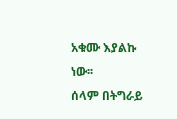አቁሙ እያልኩ ነው፡፡
ሰላም በትግራይ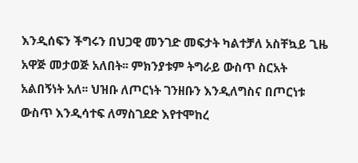እንዲሰፍን ችግሩን በህጋዊ መንገድ መፍታት ካልተቻለ አስቸኳይ ጊዜ አዋጅ መታወጅ አለበት፡፡ ምክንያቱም ትግራይ ውስጥ ስርአት አልበኝነት አለ፡፡ ህዝቡ ለጦርነት ገንዘቡን እንዲለግስና በጦርነቱ ውስጥ እንዲሳተፍ ለማስገደድ እየተሞከረ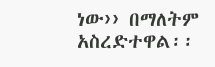ነው›› በማለትም አስረድተዋል፡፡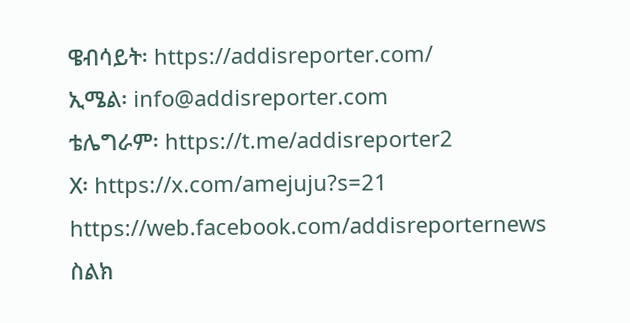ዌብሳይት፡ https://addisreporter.com/
ኢሜል፡ info@addisreporter.com
ቴሌግራም፡ https://t.me/addisreporter2
X፡ https://x.com/amejuju?s=21
https://web.facebook.com/addisreporternews
ስልክ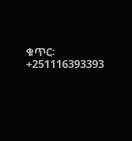ቁጥር፡ +251116393393